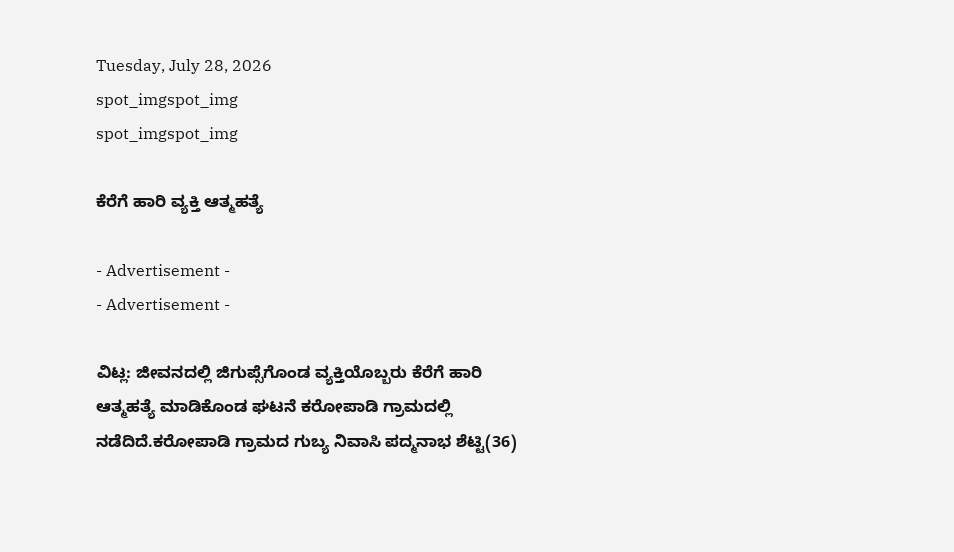Tuesday, July 28, 2026
spot_imgspot_img
spot_imgspot_img

ಕೆರೆಗೆ ಹಾರಿ ವ್ಯಕ್ತಿ ಆತ್ಮಹತ್ಯೆ

- Advertisement -
- Advertisement -

ವಿಟ್ಲ: ಜೀವನದಲ್ಲಿ ಜಿಗುಪ್ಸೆಗೊಂಡ ವ್ಯಕ್ತಿಯೊಬ್ಬರು ಕೆರೆಗೆ ಹಾರಿ ಆತ್ಮಹತ್ಯೆ ಮಾಡಿಕೊಂಡ ಘಟನೆ ಕರೋಪಾಡಿ ಗ್ರಾಮದಲ್ಲಿ ನಡೆದಿದೆ.ಕರೋಪಾಡಿ ಗ್ರಾಮದ ಗುಬ್ಯ ನಿವಾಸಿ ಪದ್ಮನಾಭ ಶೆಟ್ಟಿ(36)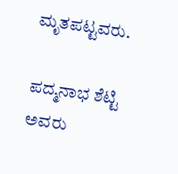ಮೃತಪಟ್ಟವರು.

ಪದ್ಮನಾಭ ಶೆಟ್ಟಿ ಅವರು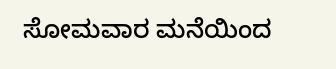ಸೋಮವಾರ ಮನೆಯಿಂದ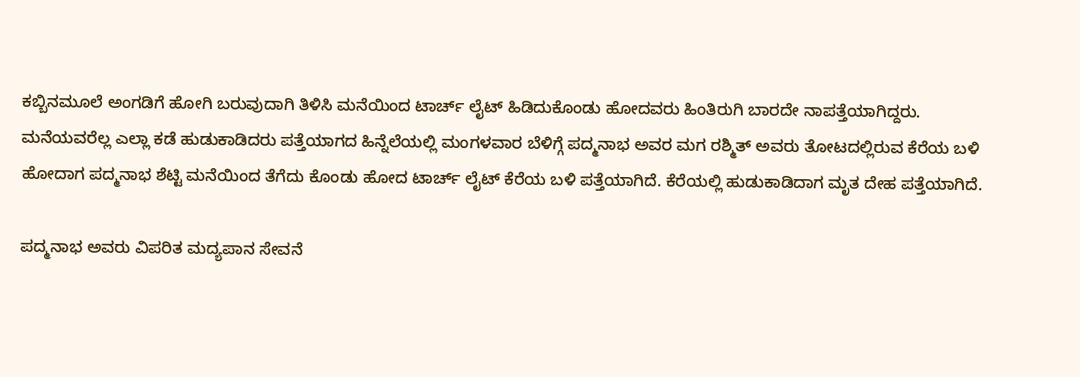ಕಬ್ಬಿನಮೂಲೆ ಅಂಗಡಿಗೆ ಹೋಗಿ ಬರುವುದಾಗಿ ತಿಳಿಸಿ ಮನೆಯಿಂದ ಟಾರ್ಚ್ ಲೈಟ್ ಹಿಡಿದುಕೊಂಡು ಹೋದವರು ಹಿಂತಿರುಗಿ ಬಾರದೇ ನಾಪತ್ತೆಯಾಗಿದ್ದರು. ಮನೆಯವರೆಲ್ಲ ಎಲ್ಲಾ ಕಡೆ ಹುಡುಕಾಡಿದರು ಪತ್ತೆಯಾಗದ ಹಿನ್ನೆಲೆಯಲ್ಲಿ ಮಂಗಳವಾರ ಬೆಳಿಗ್ಗೆ ಪದ್ಮನಾಭ ಅವರ ಮಗ ರಶ್ಮಿತ್ ಅವರು ತೋಟದಲ್ಲಿರುವ ಕೆರೆಯ ಬಳಿ ಹೋದಾಗ ಪದ್ಮನಾಭ ಶೆಟ್ಟಿ ಮನೆಯಿಂದ ತೆಗೆದು ಕೊಂಡು ಹೋದ ಟಾರ್ಚ್ ಲೈಟ್ ಕೆರೆಯ ಬಳಿ ಪತ್ತೆಯಾಗಿದೆ. ಕೆರೆಯಲ್ಲಿ ಹುಡುಕಾಡಿದಾಗ ಮೃತ ದೇಹ ಪತ್ತೆಯಾಗಿದೆ.

ಪದ್ಮನಾಭ ಅವರು ವಿಪರಿತ ಮದ್ಯಪಾನ ಸೇವನೆ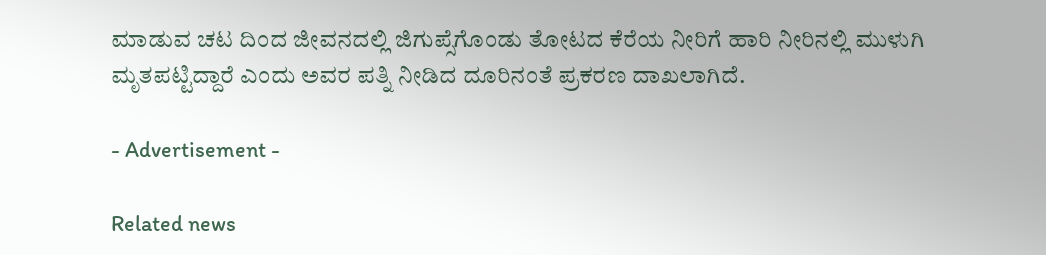ಮಾಡುವ ಚಟ ದಿಂದ ಜೀವನದಲ್ಲಿ ಜಿಗುಪ್ಸೆಗೊಂಡು ತೋಟದ ಕೆರೆಯ ನೀರಿಗೆ ಹಾರಿ ನೀರಿನಲ್ಲಿ ಮುಳುಗಿ ಮೃತಪಟ್ಟಿದ್ದಾರೆ ಎಂದು ಅವರ ಪತ್ನಿ ನೀಡಿದ ದೂರಿನಂತೆ ಪ್ರಕರಣ ದಾಖಲಾಗಿದೆ.

- Advertisement -

Related news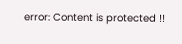error: Content is protected !!